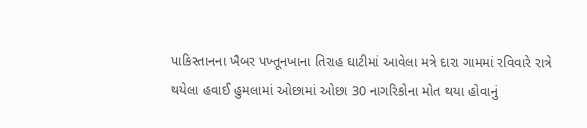પાકિસ્તાનના ખૈબર પખ્તૂનખાના તિરાહ ઘાટીમાં આવેલા મત્રે દારા ગામમાં રવિવારે રાત્રે થયેલા હવાઈ હુમલામાં ઓછામાં ઓછા 30 નાગરિકોના મોત થયા હોવાનું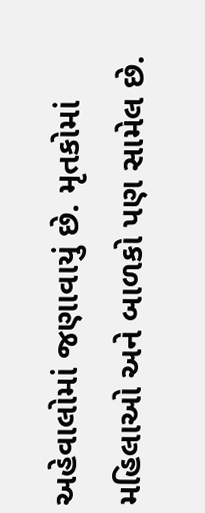અહેવાલોમાં જણાવાયું છે. મૃતકોમાં મહિલાઓ અને બાળકો પણ સામેલ છે.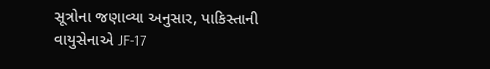સૂત્રોના જણાવ્યા અનુસાર, પાકિસ્તાની વાયુસેનાએ JF-17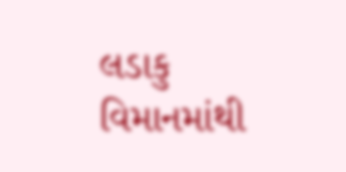લડાકુ વિમાનમાંથી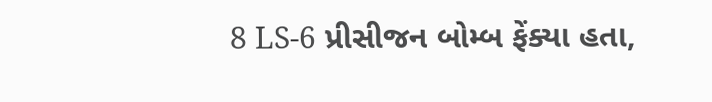8 LS-6 પ્રીસીજન બોમ્બ ફેંક્યા હતા,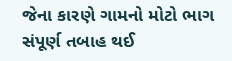જેના કારણે ગામનો મોટો ભાગ સંપૂર્ણ તબાહ થઈ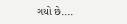ગયો છે....